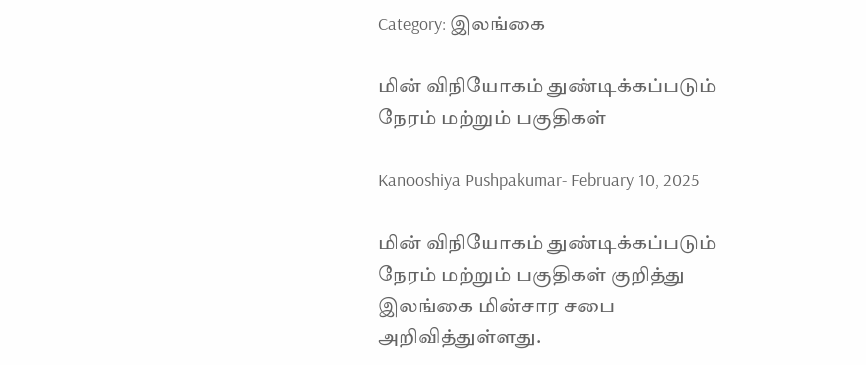Category: இலங்கை

மின் விநியோகம் துண்டிக்கப்படும் நேரம் மற்றும் பகுதிகள்

Kanooshiya Pushpakumar- February 10, 2025

மின் விநியோகம் துண்டிக்கப்படும் நேரம் மற்றும் பகுதிகள் குறித்து இலங்கை மின்சார சபை அறிவித்துள்ளது.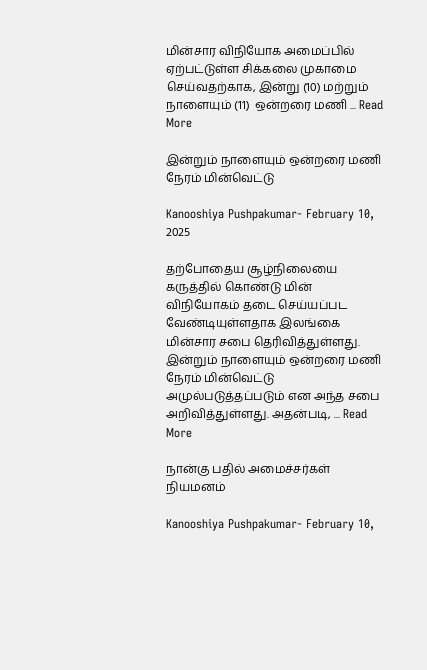மின்சார விநியோக அமைப்பில் ஏற்பட்டுள்ள சிக்கலை முகாமை செய்வதற்காக, இன்று (10) மற்றும் நாளையும் (11)  ஒன்றரை மணி ... Read More

இன்றும் நாளையும் ஒன்றரை மணி நேரம் மின்வெட்டு

Kanooshiya Pushpakumar- February 10, 2025

தற்போதைய சூழ்நிலையை கருத்தில் கொண்டு மின் விநியோகம் தடை செய்யப்பட வேண்டியுள்ளதாக இலங்கை மின்சார சபை தெரிவித்துள்ளது. இன்றும் நாளையும் ஒன்றரை மணி நேரம் மின்வெட்டு அமுல்படுத்தப்படும் என அந்த சபை அறிவித்துள்ளது. அதன்படி, ... Read More

நான்கு பதில் அமைச்சர்கள் நியமனம்

Kanooshiya Pushpakumar- February 10,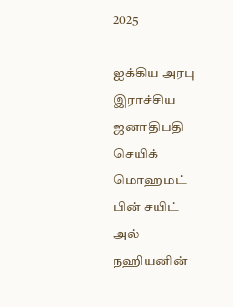2025

ஐக்கிய அரபு இராச்சிய ஜனாதிபதி செயிக் மொஹமட் பின் சயிட் அல் நஹியனின்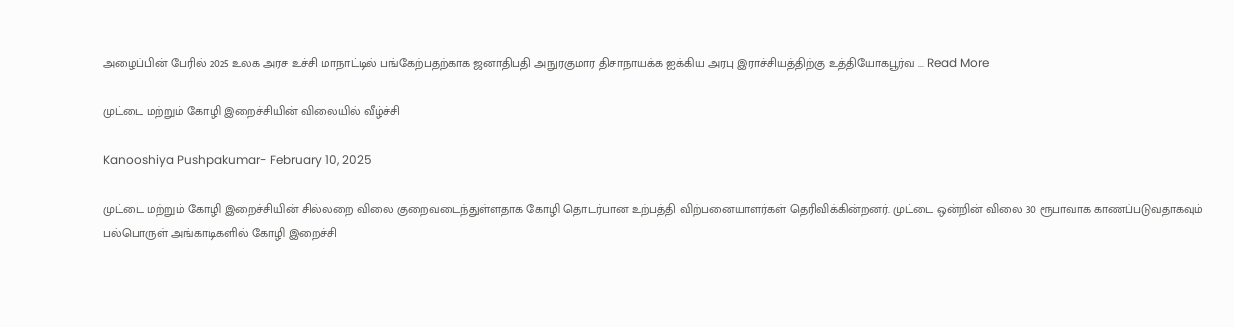அழைப்பின் பேரில் 2025 உலக அரச உச்சி மாநாட்டில் பங்கேற்பதற்காக ஜனாதிபதி அநுரகுமார திசாநாயக்க ஐக்கிய அரபு இராச்சியத்திற்கு உத்தியோகபூர்வ ... Read More

முட்டை மற்றும் கோழி இறைச்சியின் விலையில் வீழ்ச்சி

Kanooshiya Pushpakumar- February 10, 2025

முட்டை மற்றும் கோழி இறைச்சியின் சில்லறை விலை குறைவடைந்துள்ளதாக கோழி தொடர்பான உற்பத்தி விற்பனையாளர்கள் தெரிவிக்கின்றனர். முட்டை ஒன்றின் விலை 30 ரூபாவாக காணப்படுவதாகவும் பல்பொருள் அங்காடிகளில் கோழி இறைச்சி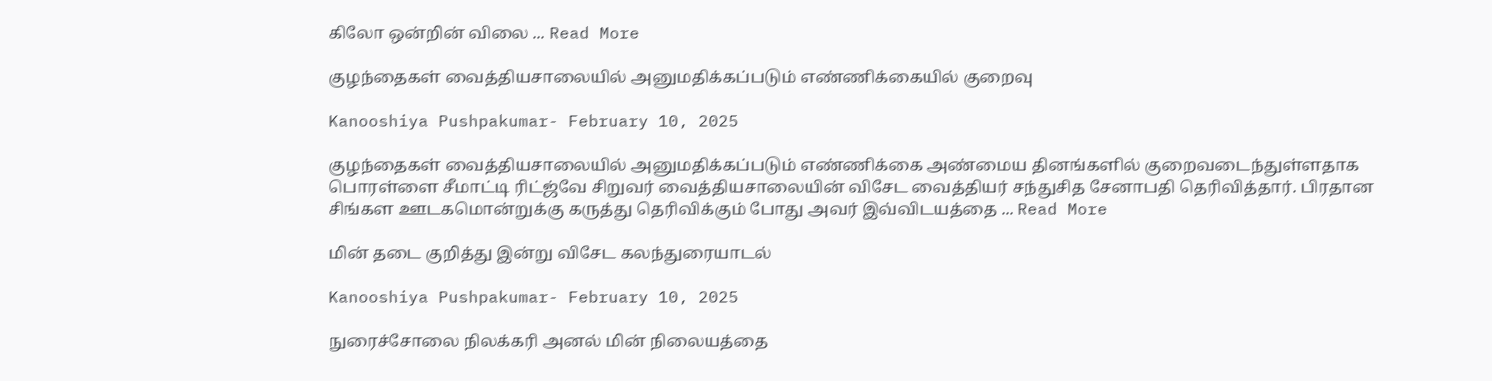கிலோ ஒன்றின் விலை ... Read More

குழந்தைகள் வைத்தியசாலையில் அனுமதிக்கப்படும் எண்ணிக்கையில் குறைவு

Kanooshiya Pushpakumar- February 10, 2025

குழந்தைகள் வைத்தியசாலையில் அனுமதிக்கப்படும் எண்ணிக்கை அண்மைய தினங்களில் குறைவடைந்துள்ளதாக பொரள்ளை சீமாட்டி ரிட்ஜ்வே சிறுவர் வைத்தியசாலையின் விசேட வைத்தியர் சந்துசித சேனாபதி தெரிவித்தார். பிரதான சிங்கள ஊடகமொன்றுக்கு கருத்து தெரிவிக்கும் போது அவர் இவ்விடயத்தை ... Read More

மின் தடை குறித்து இன்று விசேட கலந்துரையாடல்

Kanooshiya Pushpakumar- February 10, 2025

நுரைச்சோலை நிலக்கரி அனல் மின் நிலையத்தை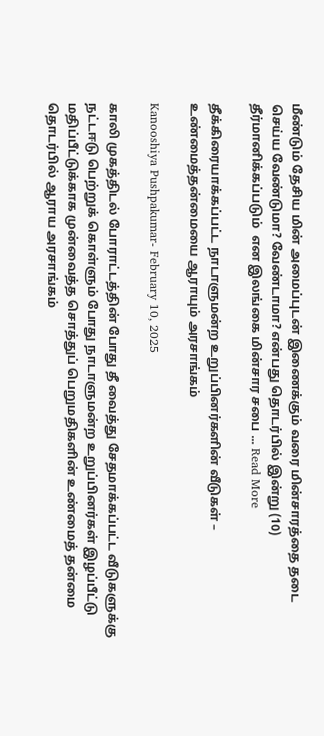மீண்டும் தேசிய மின் அமைப்புடன் இணைக்கும் வரை மின்சாரத்தை தடை செய்ய வேண்டுமா? வேண்டாமா? என்பது தொடர்பில் இன்று (10) தீர்மானிக்கப்படும்  என இலங்கை மின்சார சபை ... Read More

தீக்கிரையாக்கப்பட்ட நாடாளுமன்ற உறுப்பினர்களின் வீடுகள் – உண்மைத்தன்மையை ஆராயும் அரசாங்கம்

Kanooshiya Pushpakumar- February 10, 2025

காலி முகத்திடல் போராட்டத்தின் போது தீ வைத்து சேதமாக்கப்பட்ட வீடுகளுக்கு நட்டஈடு பெற்றுக் கொள்ளும் போது நாடாளுமன்ற உறுப்பினர்கள் இழப்பீட்டு மதிப்பீட்டுக்காக முன்வைத்த சொத்துப் பெறுமதிகளின் உண்மைத் தன்மை தொடர்பில் ஆராய அரசாங்கம்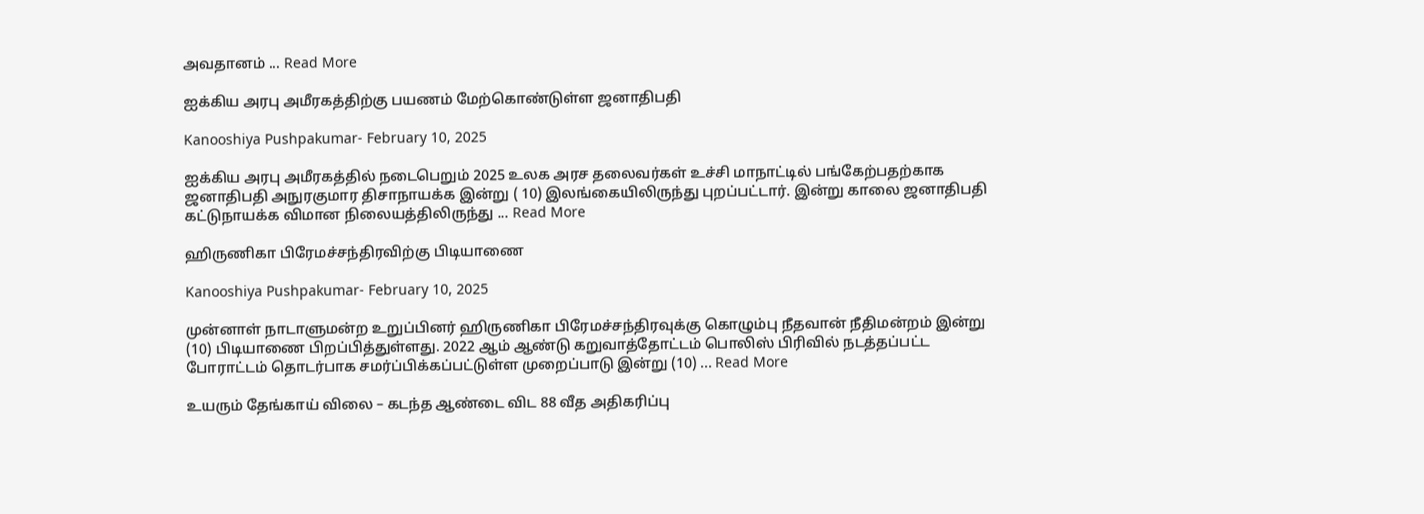அவதானம் ... Read More

ஐக்கிய அரபு அமீரகத்திற்கு பயணம் மேற்கொண்டுள்ள ஜனாதிபதி

Kanooshiya Pushpakumar- February 10, 2025

ஐக்கிய அரபு அமீரகத்தில் நடைபெறும் 2025 உலக அரச தலைவர்கள் உச்சி மாநாட்டில் பங்கேற்பதற்காக ஜனாதிபதி அநுரகுமார திசாநாயக்க இன்று ( 10) இலங்கையிலிருந்து புறப்பட்டார். இன்று காலை ஜனாதிபதி கட்டுநாயக்க விமான நிலையத்திலிருந்து ... Read More

ஹிருணிகா பிரேமச்சந்திரவிற்கு பிடியாணை

Kanooshiya Pushpakumar- February 10, 2025

முன்னாள் நாடாளுமன்ற உறுப்பினர் ஹிருணிகா பிரேமச்சந்திரவுக்கு கொழும்பு நீதவான் நீதிமன்றம் இன்று (10) பிடியாணை பிறப்பித்துள்ளது. 2022 ஆம் ஆண்டு கறுவாத்தோட்டம் பொலிஸ் பிரிவில் நடத்தப்பட்ட போராட்டம் தொடர்பாக சமர்ப்பிக்கப்பட்டுள்ள முறைப்பாடு இன்று (10) ... Read More

உயரும் தேங்காய் விலை – கடந்த ஆண்டை விட 88 வீத அதிகரிப்பு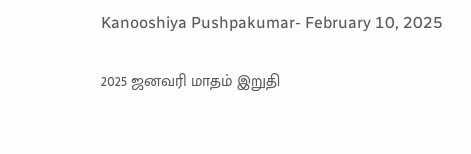Kanooshiya Pushpakumar- February 10, 2025

2025 ஜனவரி மாதம் இறுதி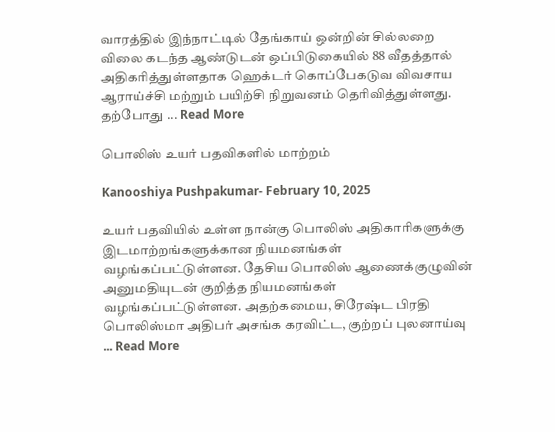வாரத்தில் இந்நாட்டில் தேங்காய் ஒன்றின் சில்லறை விலை கடந்த ஆண்டுடன் ஒப்பிடுகையில் 88 வீதத்தால் அதிகரித்துள்ளதாக ஹெக்டர் கொப்பேகடுவ விவசாய ஆராய்ச்சி மற்றும் பயிற்சி நிறுவனம் தெரிவித்துள்ளது. தற்போது ... Read More

பொலிஸ் உயர் பதவிகளில் மாற்றம்

Kanooshiya Pushpakumar- February 10, 2025

உயர் பதவியில் உள்ள நான்கு பொலிஸ் அதிகாரிகளுக்கு இடமாற்றங்களுக்கான நியமனங்கள் வழங்கப்பட்டுள்ளன. தேசிய பொலிஸ் ஆணைக்குழுவின் அனுமதியுடன் குறித்த நியமனங்கள் வழங்கப்பட்டுள்ளன. அதற்கமைய, சிரேஷ்ட பிரதி பொலிஸ்மா அதிபர் அசங்க கரவிட்ட, குற்றப் புலனாய்வு ... Read More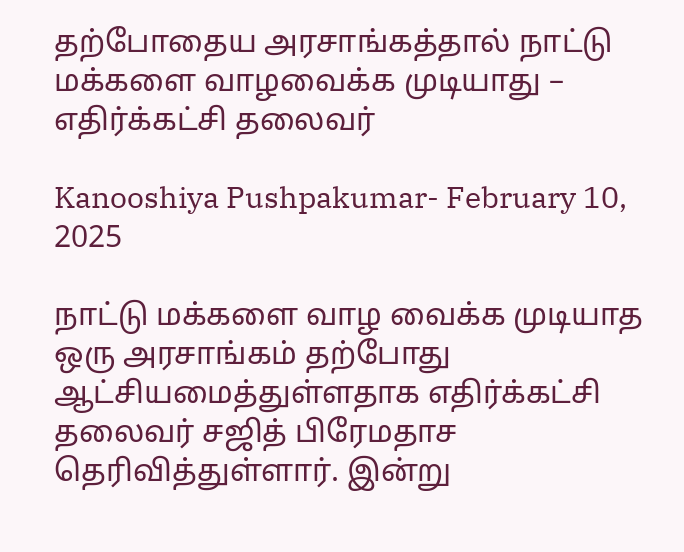தற்போதைய அரசாங்கத்தால் நாட்டு மக்களை வாழவைக்க முடியாது – எதிர்க்கட்சி தலைவர்

Kanooshiya Pushpakumar- February 10, 2025

நாட்டு மக்களை வாழ வைக்க முடியாத ஒரு அரசாங்கம் தற்போது ஆட்சியமைத்துள்ளதாக எதிர்க்கட்சி தலைவர் சஜித் பிரேமதாச தெரிவித்துள்ளார். இன்று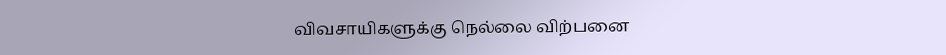விவசாயிகளுக்கு நெல்லை விற்பனை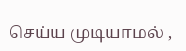செய்ய முடியாமல் ,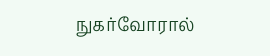நுகர்வோரால்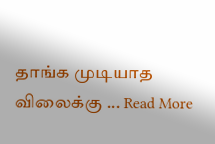தாங்க முடியாத விலைக்கு ... Read More